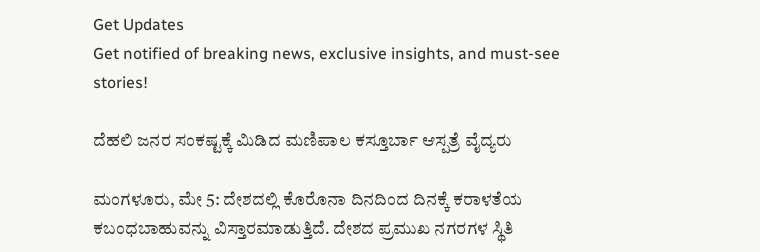Get Updates
Get notified of breaking news, exclusive insights, and must-see stories!

ದೆಹಲಿ ಜನರ ಸಂಕಷ್ಟಕ್ಕೆ ಮಿಡಿದ ಮಣಿಪಾಲ ಕಸ್ತೂರ್ಬಾ ಆಸ್ಪತ್ರೆ ವೈದ್ಯರು

ಮಂಗಳೂರು, ಮೇ 5: ದೇಶದಲ್ಲಿ ಕೊರೊನಾ ದಿನದಿಂದ ದಿನಕ್ಕೆ ಕರಾಳತೆಯ ಕಬಂಧಬಾಹುವನ್ನು ವಿಸ್ತಾರಮಾಡುತ್ತಿದೆ. ದೇಶದ ಪ್ರಮುಖ ನಗರಗಳ ಸ್ಥಿತಿ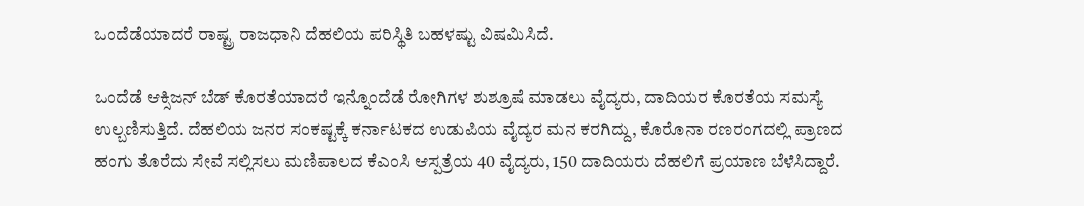ಒಂದೆಡೆಯಾದರೆ ರಾಷ್ಟ್ರ ರಾಜಧಾನಿ ದೆಹಲಿಯ ಪರಿಸ್ಥಿತಿ ಬಹಳಷ್ಟು ವಿಷಮಿಸಿದೆ.

ಒಂದೆಡೆ ಆಕ್ಸಿಜನ್ ಬೆಡ್ ಕೊರತೆಯಾದರೆ ಇನ್ನೊಂದೆಡೆ ರೋಗಿಗಳ ಶುಶ್ರೂಷೆ ಮಾಡಲು ವೈದ್ಯರು, ದಾದಿಯರ ಕೊರತೆಯ ಸಮಸ್ಯೆ ಉಲ್ಬಣಿಸುತ್ತಿದೆ. ದೆಹಲಿಯ ಜನರ ಸಂಕಷ್ಟಕ್ಕೆ ಕರ್ನಾಟಕದ ಉಡುಪಿಯ ವೈದ್ಯರ ಮನ ಕರಗಿದ್ದು, ಕೊರೊನಾ ರಣರಂಗದಲ್ಲಿ ಪ್ರಾಣದ ಹಂಗು ತೊರೆದು ಸೇವೆ ಸಲ್ಲಿಸಲು ಮಣಿಪಾಲದ ಕೆಎಂಸಿ ಆಸ್ಪತ್ರೆಯ‌ 40 ವೈದ್ಯರು, 150 ದಾದಿಯರು ದೆಹಲಿಗೆ ಪ್ರಯಾಣ ಬೆಳೆಸಿದ್ದಾರೆ.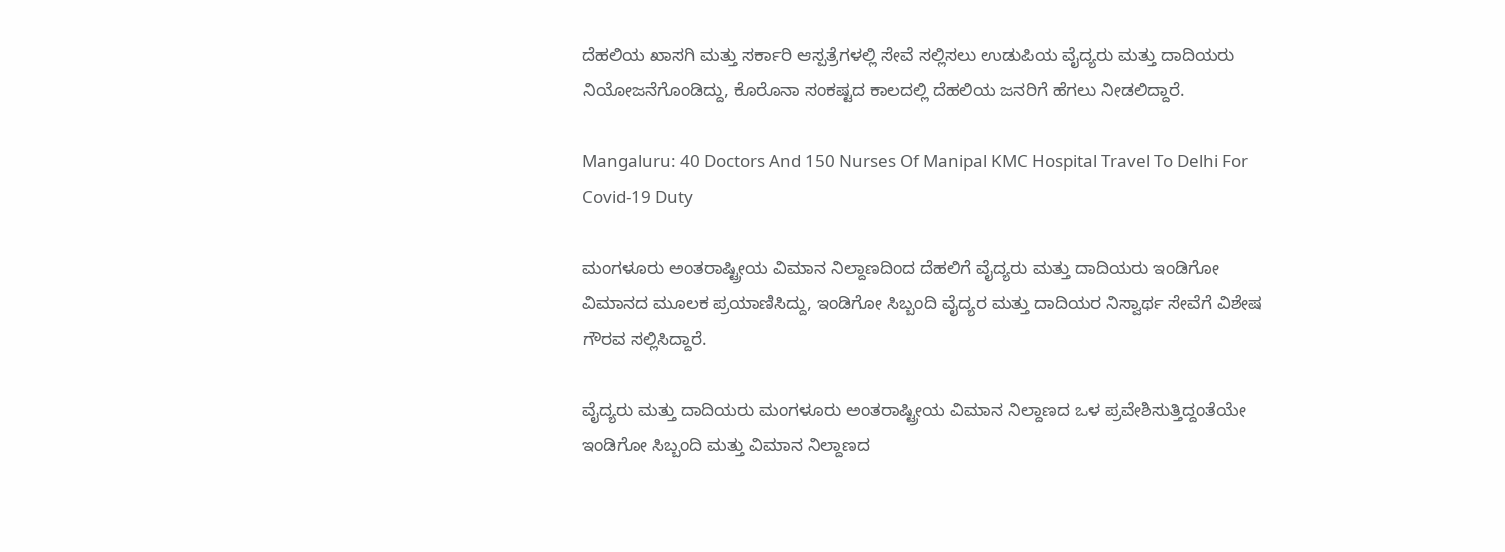ದೆಹಲಿಯ ಖಾಸಗಿ ಮತ್ತು ಸರ್ಕಾರಿ ಆಸ್ಪತ್ರೆಗಳಲ್ಲಿ ಸೇವೆ ಸಲ್ಲಿಸಲು ಉಡುಪಿಯ ವೈದ್ಯರು ಮತ್ತು ದಾದಿಯರು ನಿಯೋಜನೆಗೊಂಡಿದ್ದು, ಕೊರೊನಾ ಸಂಕಷ್ಟದ ಕಾಲದಲ್ಲಿ ದೆಹಲಿಯ ಜನರಿಗೆ ಹೆಗಲು ನೀಡಲಿದ್ದಾರೆ.

Mangaluru: 40 Doctors And 150 Nurses Of Manipal KMC Hospital Travel To Delhi For Covid-19 Duty

ಮಂಗಳೂರು ಅಂತರಾಷ್ಟ್ರೀಯ ವಿಮಾನ‌ ನಿಲ್ದಾಣದಿಂದ ದೆಹಲಿಗೆ ವೈದ್ಯರು ಮತ್ತು ದಾದಿಯರು ಇಂಡಿಗೋ ವಿಮಾನದ ಮೂಲಕ ಪ್ರಯಾಣಿಸಿದ್ದು, ಇಂಡಿಗೋ ಸಿಬ್ಬಂದಿ ವೈದ್ಯರ ಮತ್ತು ದಾದಿಯರ ನಿಸ್ವಾರ್ಥ ಸೇವೆಗೆ ವಿಶೇಷ ಗೌರವ ಸಲ್ಲಿಸಿದ್ದಾರೆ.

ವೈದ್ಯರು ಮತ್ತು ದಾದಿಯರು ಮಂಗಳೂರು ಅಂತರಾಷ್ಟ್ರೀಯ ವಿಮಾನ ನಿಲ್ದಾಣದ ಒಳ ಪ್ರವೇಶಿಸುತ್ತಿದ್ದಂತೆಯೇ ಇಂಡಿಗೋ ಸಿಬ್ಬಂದಿ ಮತ್ತು ವಿಮಾನ ನಿಲ್ದಾಣದ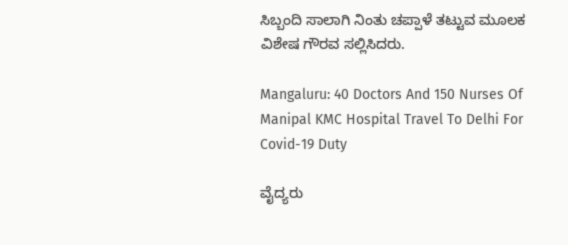ಸಿಬ್ಬಂದಿ ಸಾಲಾಗಿ ನಿಂತು ಚಪ್ಪಾಳೆ ತಟ್ಟುವ ಮೂಲಕ ವಿಶೇಷ ಗೌರವ ಸಲ್ಲಿಸಿದರು.

Mangaluru: 40 Doctors And 150 Nurses Of Manipal KMC Hospital Travel To Delhi For Covid-19 Duty

ವೈದ್ಯರು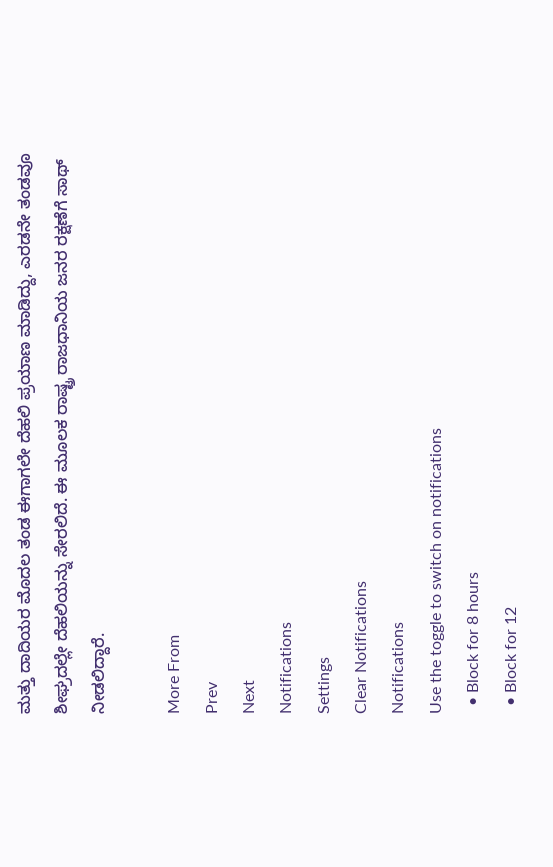ಮತ್ತು ದಾದಿಯರ ಮೊದಲ ತಂಡ ಈಗಾಗಲೇ ದೆಹಲಿ ಪ್ರಯಾಣ ಮಾಡಿದ್ದು, ಎರಡನೇ ತಂಡವೂ ಶೀಘ್ರದಲ್ಲೇ ದೆಹಲಿಯನ್ನು ಸೇರಲಿದೆ. ಈ ಮೂಲಕ ರಾಷ್ಟ್ರ ರಾಜಧಾನಿಯ ಜನರ ರಕ್ಷಣೆಗೆ ಸಾಥ್ ನೀಡಲಿದ್ದಾರೆ.

More From
Prev
Next
Notifications
Settings
Clear Notifications
Notifications
Use the toggle to switch on notifications
  • Block for 8 hours
  • Block for 12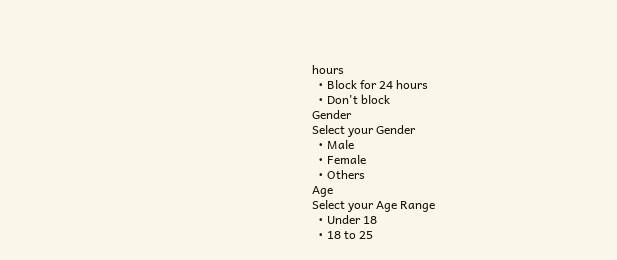hours
  • Block for 24 hours
  • Don't block
Gender
Select your Gender
  • Male
  • Female
  • Others
Age
Select your Age Range
  • Under 18
  • 18 to 25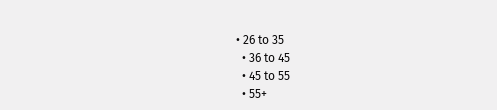• 26 to 35
  • 36 to 45
  • 45 to 55
  • 55+